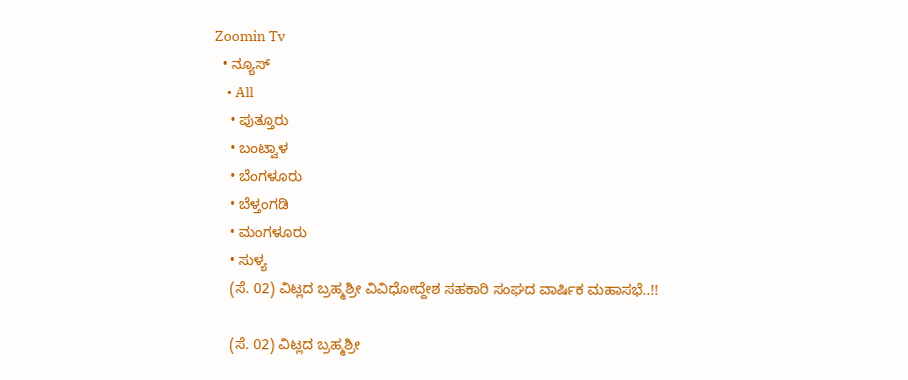Zoomin Tv
  • ನ್ಯೂಸ್
    • All
    • ಪುತ್ತೂರು
    • ಬಂಟ್ವಾಳ
    • ಬೆಂಗಳೂರು
    • ಬೆಳ್ತಂಗಡಿ
    • ಮಂಗಳೂರು
    • ಸುಳ್ಯ
    (ಸೆ. 02) ವಿಟ್ಲದ ಬ್ರಹ್ಮಶ್ರೀ ವಿವಿಧೋದ್ದೇಶ ಸಹಕಾರಿ ಸಂಘದ ವಾರ್ಷಿಕ ಮಹಾಸಭೆ..!!

    (ಸೆ. 02) ವಿಟ್ಲದ ಬ್ರಹ್ಮಶ್ರೀ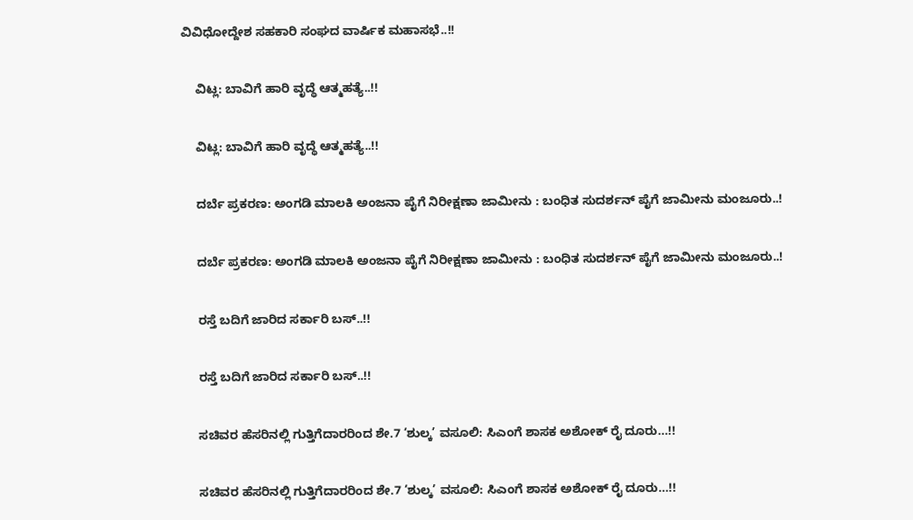ವಿವಿಧೋದ್ದೇಶ ಸಹಕಾರಿ ಸಂಘದ ವಾರ್ಷಿಕ ಮಹಾಸಭೆ..!!

    ವಿಟ್ಲ: ಬಾವಿಗೆ ಹಾರಿ ವೃದ್ಧೆ ಆತ್ಮಹತ್ಯೆ..!!

    ವಿಟ್ಲ: ಬಾವಿಗೆ ಹಾರಿ ವೃದ್ಧೆ ಆತ್ಮಹತ್ಯೆ..!!

    ದರ್ಬೆ ಪ್ರಕರಣ: ಅಂಗಡಿ ಮಾಲಕಿ ಅಂಜನಾ ಪೈಗೆ ನಿರೀಕ್ಷಣಾ ಜಾಮೀನು : ಬಂಧಿತ ಸುದರ್ಶನ್ ಪೈಗೆ ಜಾಮೀನು ಮಂಜೂರು..!

    ದರ್ಬೆ ಪ್ರಕರಣ: ಅಂಗಡಿ ಮಾಲಕಿ ಅಂಜನಾ ಪೈಗೆ ನಿರೀಕ್ಷಣಾ ಜಾಮೀನು : ಬಂಧಿತ ಸುದರ್ಶನ್ ಪೈಗೆ ಜಾಮೀನು ಮಂಜೂರು..!

    ರಸ್ತೆ ಬದಿಗೆ ಜಾರಿದ ಸರ್ಕಾರಿ ಬಸ್..!!

    ರಸ್ತೆ ಬದಿಗೆ ಜಾರಿದ ಸರ್ಕಾರಿ ಬಸ್..!!

    ಸಚಿವರ ಹೆಸರಿನಲ್ಲಿ ಗುತ್ತಿಗೆದಾರರಿಂದ ಶೇ.7 ‘ಶುಲ್ಕ’ ವಸೂಲಿ: ಸಿಎಂಗೆ ಶಾಸಕ ಅಶೋಕ್ ರೈ ದೂರು…!!

    ಸಚಿವರ ಹೆಸರಿನಲ್ಲಿ ಗುತ್ತಿಗೆದಾರರಿಂದ ಶೇ.7 ‘ಶುಲ್ಕ’ ವಸೂಲಿ: ಸಿಎಂಗೆ ಶಾಸಕ ಅಶೋಕ್ ರೈ ದೂರು…!!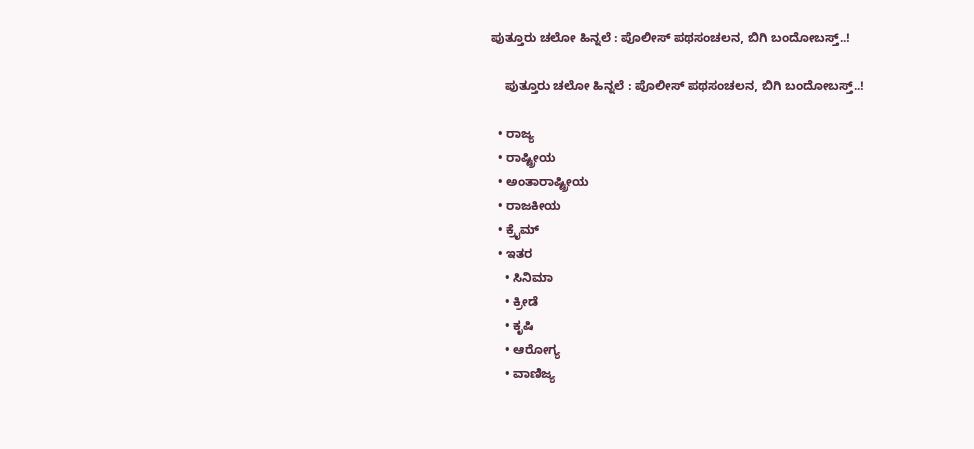ಪುತ್ತೂರು ಚಲೋ ಹಿನ್ನಲೆ : ಪೊಲೀಸ್ ಪಥಸಂಚಲನ, ಬಿಗಿ ಬಂದೋಬಸ್ತ್..!

    ಪುತ್ತೂರು ಚಲೋ ಹಿನ್ನಲೆ : ಪೊಲೀಸ್ ಪಥಸಂಚಲನ, ಬಿಗಿ ಬಂದೋಬಸ್ತ್..!

  • ರಾಜ್ಯ
  • ರಾಷ್ಟ್ರೀಯ
  • ಅಂತಾರಾಷ್ಟ್ರೀಯ
  • ರಾಜಕೀಯ
  • ಕ್ರೈಮ್
  • ಇತರ
    • ಸಿನಿಮಾ
    • ಕ್ರೀಡೆ
    • ಕೃಷಿ
    • ಆರೋಗ್ಯ
    • ವಾಣಿಜ್ಯ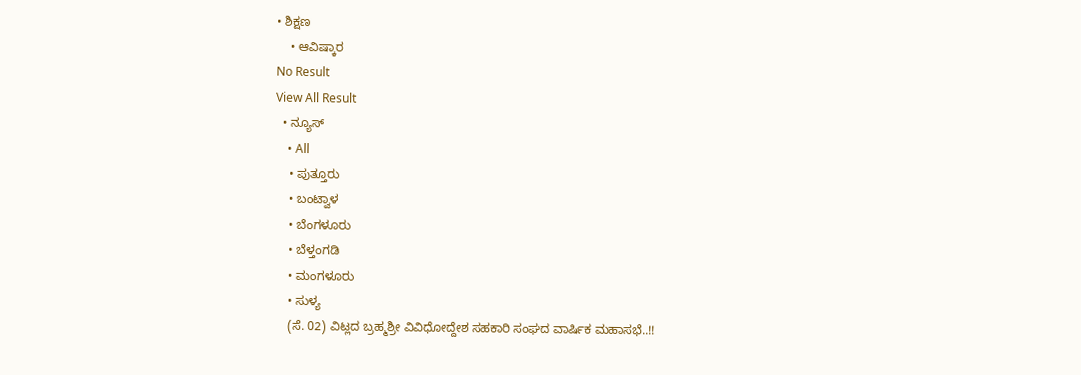• ಶಿಕ್ಷಣ
    • ಆವಿಷ್ಕಾರ
No Result
View All Result
  • ನ್ಯೂಸ್
    • All
    • ಪುತ್ತೂರು
    • ಬಂಟ್ವಾಳ
    • ಬೆಂಗಳೂರು
    • ಬೆಳ್ತಂಗಡಿ
    • ಮಂಗಳೂರು
    • ಸುಳ್ಯ
    (ಸೆ. 02) ವಿಟ್ಲದ ಬ್ರಹ್ಮಶ್ರೀ ವಿವಿಧೋದ್ದೇಶ ಸಹಕಾರಿ ಸಂಘದ ವಾರ್ಷಿಕ ಮಹಾಸಭೆ..!!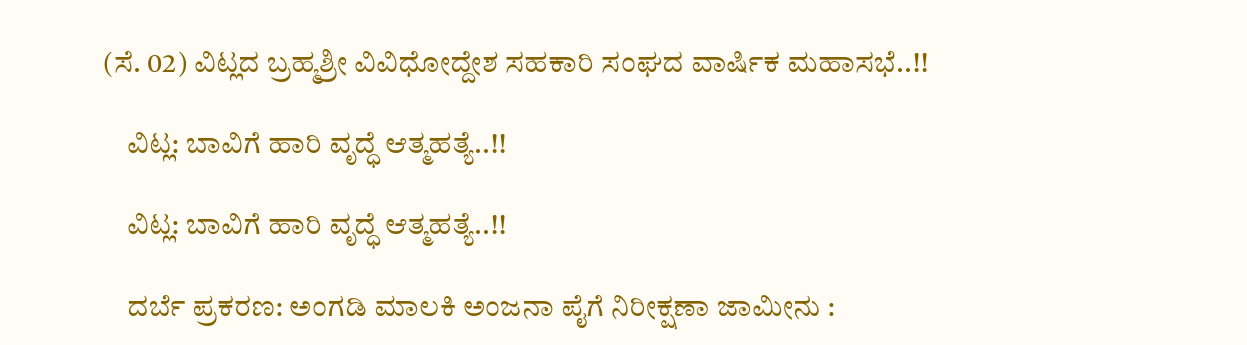(ಸೆ. 02) ವಿಟ್ಲದ ಬ್ರಹ್ಮಶ್ರೀ ವಿವಿಧೋದ್ದೇಶ ಸಹಕಾರಿ ಸಂಘದ ವಾರ್ಷಿಕ ಮಹಾಸಭೆ..!!

    ವಿಟ್ಲ: ಬಾವಿಗೆ ಹಾರಿ ವೃದ್ಧೆ ಆತ್ಮಹತ್ಯೆ..!!

    ವಿಟ್ಲ: ಬಾವಿಗೆ ಹಾರಿ ವೃದ್ಧೆ ಆತ್ಮಹತ್ಯೆ..!!

    ದರ್ಬೆ ಪ್ರಕರಣ: ಅಂಗಡಿ ಮಾಲಕಿ ಅಂಜನಾ ಪೈಗೆ ನಿರೀಕ್ಷಣಾ ಜಾಮೀನು :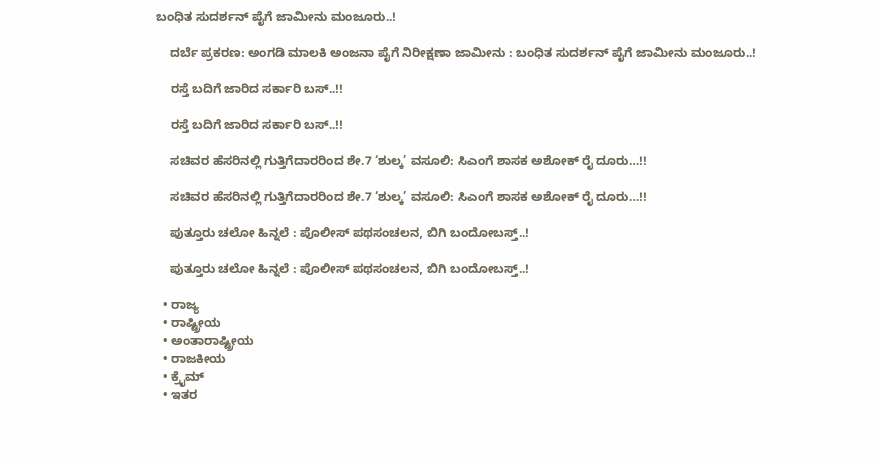ಬಂಧಿತ ಸುದರ್ಶನ್ ಪೈಗೆ ಜಾಮೀನು ಮಂಜೂರು..!

    ದರ್ಬೆ ಪ್ರಕರಣ: ಅಂಗಡಿ ಮಾಲಕಿ ಅಂಜನಾ ಪೈಗೆ ನಿರೀಕ್ಷಣಾ ಜಾಮೀನು : ಬಂಧಿತ ಸುದರ್ಶನ್ ಪೈಗೆ ಜಾಮೀನು ಮಂಜೂರು..!

    ರಸ್ತೆ ಬದಿಗೆ ಜಾರಿದ ಸರ್ಕಾರಿ ಬಸ್..!!

    ರಸ್ತೆ ಬದಿಗೆ ಜಾರಿದ ಸರ್ಕಾರಿ ಬಸ್..!!

    ಸಚಿವರ ಹೆಸರಿನಲ್ಲಿ ಗುತ್ತಿಗೆದಾರರಿಂದ ಶೇ.7 ‘ಶುಲ್ಕ’ ವಸೂಲಿ: ಸಿಎಂಗೆ ಶಾಸಕ ಅಶೋಕ್ ರೈ ದೂರು…!!

    ಸಚಿವರ ಹೆಸರಿನಲ್ಲಿ ಗುತ್ತಿಗೆದಾರರಿಂದ ಶೇ.7 ‘ಶುಲ್ಕ’ ವಸೂಲಿ: ಸಿಎಂಗೆ ಶಾಸಕ ಅಶೋಕ್ ರೈ ದೂರು…!!

    ಪುತ್ತೂರು ಚಲೋ ಹಿನ್ನಲೆ : ಪೊಲೀಸ್ ಪಥಸಂಚಲನ, ಬಿಗಿ ಬಂದೋಬಸ್ತ್..!

    ಪುತ್ತೂರು ಚಲೋ ಹಿನ್ನಲೆ : ಪೊಲೀಸ್ ಪಥಸಂಚಲನ, ಬಿಗಿ ಬಂದೋಬಸ್ತ್..!

  • ರಾಜ್ಯ
  • ರಾಷ್ಟ್ರೀಯ
  • ಅಂತಾರಾಷ್ಟ್ರೀಯ
  • ರಾಜಕೀಯ
  • ಕ್ರೈಮ್
  • ಇತರ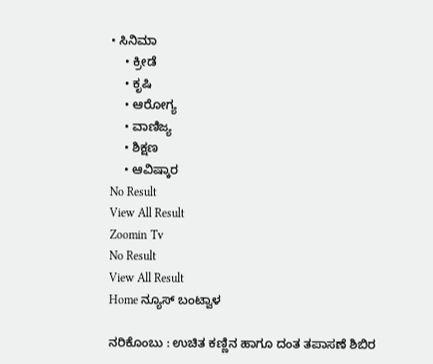• ಸಿನಿಮಾ
    • ಕ್ರೀಡೆ
    • ಕೃಷಿ
    • ಆರೋಗ್ಯ
    • ವಾಣಿಜ್ಯ
    • ಶಿಕ್ಷಣ
    • ಆವಿಷ್ಕಾರ
No Result
View All Result
Zoomin Tv
No Result
View All Result
Home ನ್ಯೂಸ್ ಬಂಟ್ವಾಳ

ನರಿಕೊಂಬು : ಉಚಿತ ಕಣ್ಣಿನ ಹಾಗೂ ದಂತ ತಪಾಸಣೆ ಶಿಬಿರ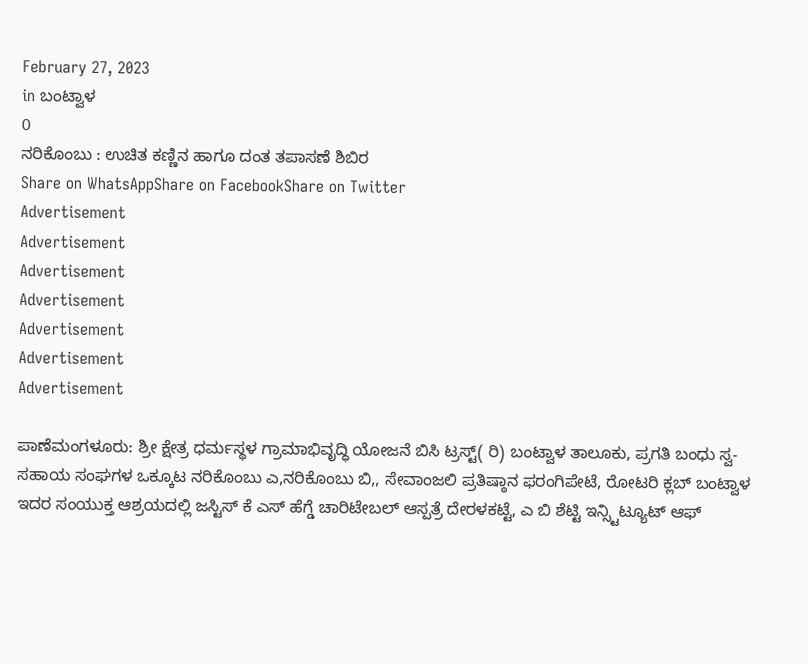February 27, 2023
in ಬಂಟ್ವಾಳ
0
ನರಿಕೊಂಬು : ಉಚಿತ ಕಣ್ಣಿನ ಹಾಗೂ ದಂತ ತಪಾಸಣೆ ಶಿಬಿರ
Share on WhatsAppShare on FacebookShare on Twitter
Advertisement
Advertisement
Advertisement
Advertisement
Advertisement
Advertisement
Advertisement

ಪಾಣೆಮಂಗಳೂರು: ಶ್ರೀ ಕ್ಷೇತ್ರ ಧರ್ಮಸ್ಥಳ ಗ್ರಾಮಾಭಿವೃದ್ಧಿ ಯೋಜನೆ ಬಿಸಿ ಟ್ರಸ್ಟ್( ರಿ) ಬಂಟ್ವಾಳ ತಾಲೂಕು, ಪ್ರಗತಿ ಬಂಧು ಸ್ವ-ಸಹಾಯ ಸಂಘಗಳ ಒಕ್ಕೂಟ ನರಿಕೊಂಬು ಎ,ನರಿಕೊಂಬು ಬಿ,, ಸೇವಾಂಜಲಿ ಪ್ರತಿಷ್ಠಾನ ಫರಂಗಿಪೇಟೆ, ರೋಟರಿ ಕ್ಲಬ್ ಬಂಟ್ವಾಳ ಇದರ ಸಂಯುಕ್ತ ಆಶ್ರಯದಲ್ಲಿ ಜಸ್ಟಿಸ್ ಕೆ ಎಸ್ ಹೆಗ್ಡೆ ಚಾರಿಟೇಬಲ್ ಆಸ್ಪತ್ರೆ ದೇರಳಕಟ್ಟೆ, ಎ ಬಿ ಶೆಟ್ಟಿ ಇನ್ಸ್ಟಿಟ್ಯೂಟ್ ಆಫ್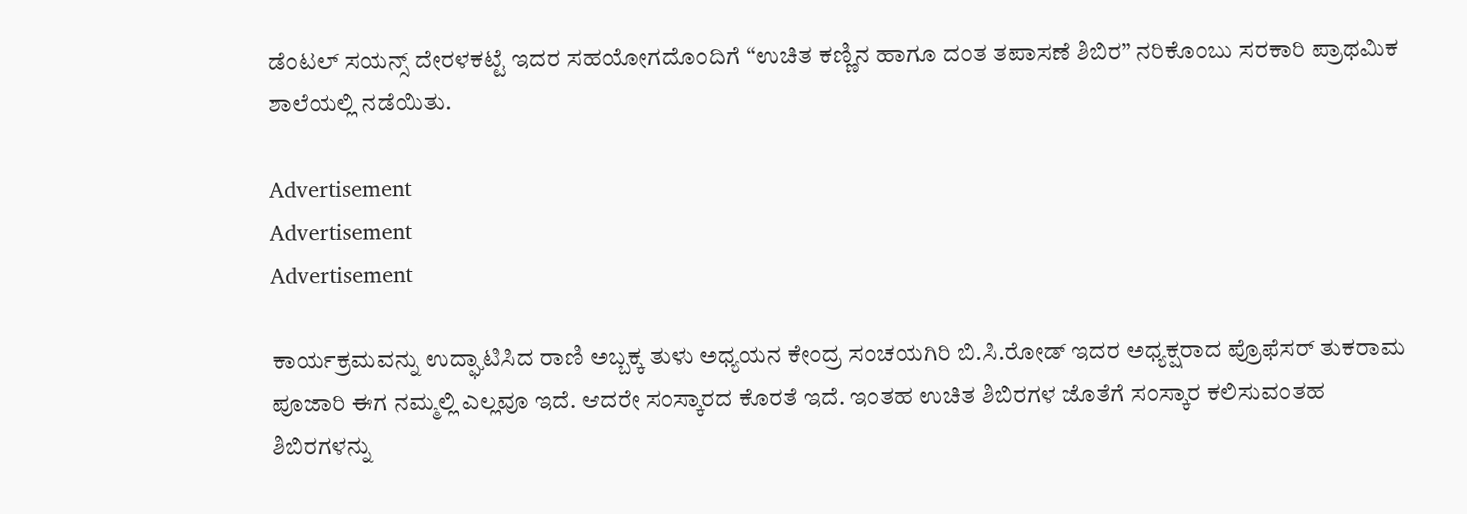ಡೆಂಟಲ್ ಸಯನ್ಸ್ ದೇರಳಕಟ್ಟೆ ಇದರ ಸಹಯೋಗದೊಂದಿಗೆ “ಉಚಿತ ಕಣ್ಣಿನ ಹಾಗೂ ದಂತ ತಪಾಸಣೆ ಶಿಬಿರ” ನರಿಕೊಂಬು ಸರಕಾರಿ ಪ್ರಾಥಮಿಕ ಶಾಲೆಯಲ್ಲಿ ನಡೆಯಿತು.

Advertisement
Advertisement
Advertisement

ಕಾರ್ಯಕ್ರಮವನ್ನು ಉದ್ಘಾಟಿಸಿದ ರಾಣಿ ಅಬ್ಬಕ್ಕ ತುಳು ಅಧ್ಯಯನ ಕೇಂದ್ರ ಸಂಚಯಗಿರಿ ಬಿ.ಸಿ.ರೋಡ್ ಇದರ ಅಧ್ಯಕ್ಷರಾದ ಪ್ರೊಫೆಸರ್ ತುಕರಾಮ ಪೂಜಾರಿ ಈಗ ನಮ್ಮಲ್ಲಿ ಎಲ್ಲವೂ ಇದೆ. ಆದರೇ ಸಂಸ್ಕಾರದ ಕೊರತೆ ಇದೆ. ಇಂತಹ ಉಚಿತ ಶಿಬಿರಗಳ ಜೊತೆಗೆ ಸಂಸ್ಕಾರ ಕಲಿಸುವಂತಹ ಶಿಬಿರಗಳನ್ನು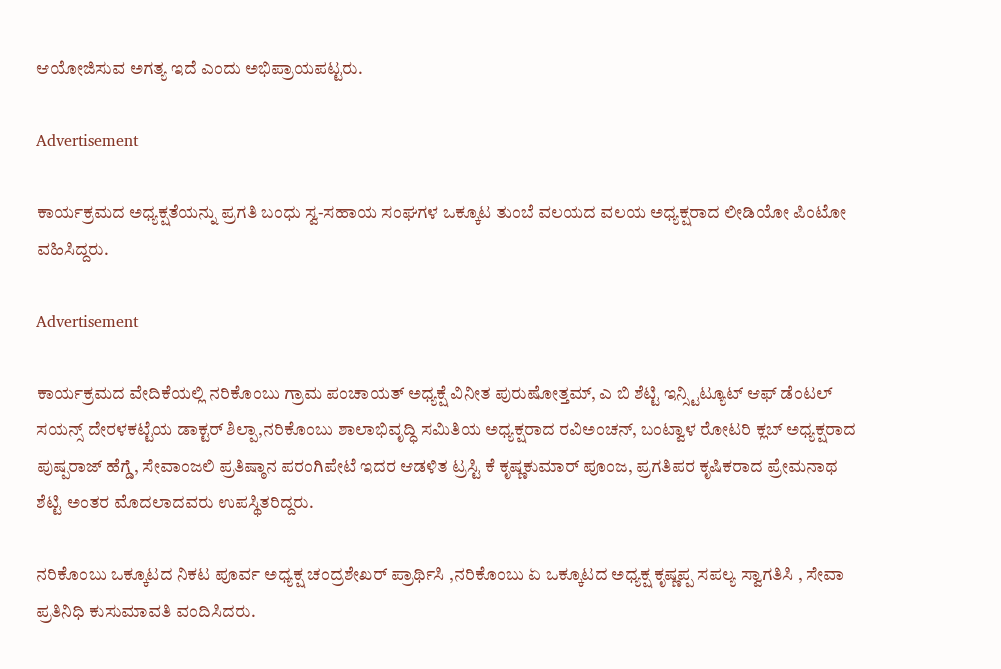ಆಯೋಜಿಸುವ ಅಗತ್ಯ ಇದೆ ಎಂದು ಅಭಿಪ್ರಾಯಪಟ್ಟರು.

Advertisement

ಕಾರ್ಯಕ್ರಮದ ಅಧ್ಯಕ್ಷತೆಯನ್ನು ಪ್ರಗತಿ ಬಂಧು ಸ್ವ-ಸಹಾಯ ಸಂಘಗಳ ಒಕ್ಕೂಟ ತುಂಬೆ ವಲಯದ ವಲಯ ಅಧ್ಯಕ್ಷರಾದ ಲೀಡಿಯೋ ಪಿಂಟೋ ವಹಿಸಿದ್ದರು.

Advertisement

ಕಾರ್ಯಕ್ರಮದ ವೇದಿಕೆಯಲ್ಲಿ ನರಿಕೊಂಬು ಗ್ರಾಮ ಪಂಚಾಯತ್ ಅಧ್ಯಕ್ಷೆ ವಿನೀತ ಪುರುಷೋತ್ತಮ್, ಎ ಬಿ ಶೆಟ್ಟಿ ಇನ್ಸ್ಟಿಟ್ಯೂಟ್ ಆಫ್ ಡೆಂಟಲ್ ಸಯನ್ಸ್ ದೇರಳಕಟ್ಟೆಯ ಡಾಕ್ಟರ್ ಶಿಲ್ಪಾ,ನರಿಕೊಂಬು ಶಾಲಾಭಿವೃದ್ಧಿ ಸಮಿತಿಯ ಅಧ್ಯಕ್ಷರಾದ ರವಿಅಂಚನ್, ಬಂಟ್ವಾಳ ರೋಟರಿ ಕ್ಲಬ್ ಅಧ್ಯಕ್ಷರಾದ ಪುಷ್ಪರಾಜ್ ಹೆಗ್ಡೆ, ಸೇವಾಂಜಲಿ ಪ್ರತಿಷ್ಠಾನ ಪರಂಗಿಪೇಟೆ ಇದರ ಆಡಳಿತ ಟ್ರಸ್ಟಿ ಕೆ ಕೃಷ್ಣಕುಮಾರ್ ಪೂಂಜ, ಪ್ರಗತಿಪರ ಕೃಷಿಕರಾದ ಪ್ರೇಮನಾಥ ಶೆಟ್ಟಿ ಅಂತರ ಮೊದಲಾದವರು ಉಪಸ್ಥಿತರಿದ್ದರು.

ನರಿಕೊಂಬು ಒಕ್ಕೂಟದ ನಿಕಟ ಪೂರ್ವ ಅಧ್ಯಕ್ಷ ಚಂದ್ರಶೇಖರ್ ಪ್ರಾರ್ಥಿಸಿ ,ನರಿಕೊಂಬು ಏ ಒಕ್ಕೂಟದ ಅಧ್ಯಕ್ಷ ಕೃಷ್ಣಪ್ಪ ಸಪಲ್ಯ ಸ್ವಾಗತಿಸಿ , ಸೇವಾ ಪ್ರತಿನಿಧಿ ಕುಸುಮಾವತಿ ವಂದಿಸಿದರು.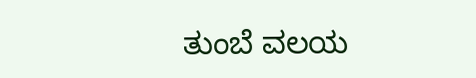ತುಂಬೆ ವಲಯ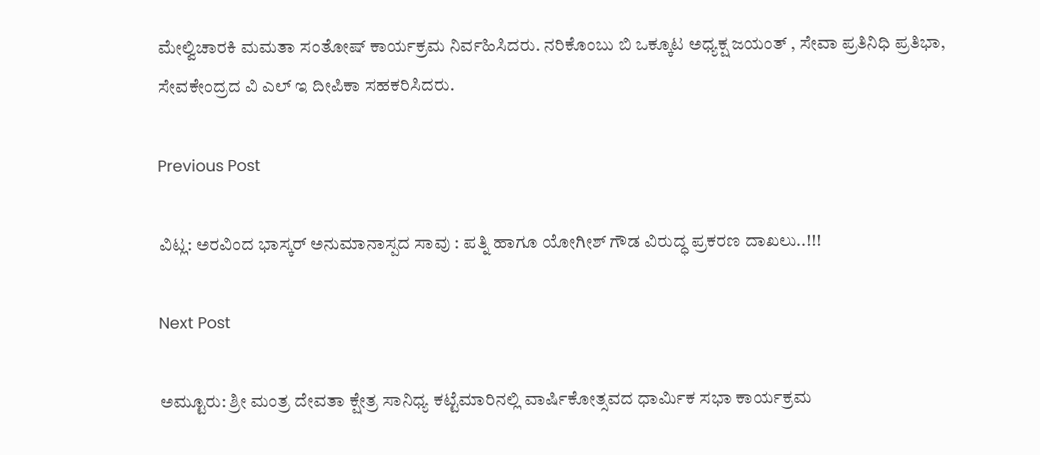ಮೇಲ್ವಿಚಾರಕಿ ಮಮತಾ ಸಂತೋಷ್ ಕಾರ್ಯಕ್ರಮ ನಿರ್ವಹಿಸಿದರು. ನರಿಕೊಂಬು ಬಿ ಒಕ್ಕೂಟ ಅಧ್ಯಕ್ಷ ಜಯಂತ್ , ಸೇವಾ ಪ್ರತಿನಿಧಿ ಪ್ರತಿಭಾ, ಸೇವಕೇಂದ್ರದ ವಿ ಎಲ್ ಇ ದೀಪಿಕಾ ಸಹಕರಿಸಿದರು.

Previous Post

ವಿಟ್ಲ: ಅರವಿಂದ ಭಾಸ್ಕರ್ ಅನುಮಾನಾಸ್ಪದ ಸಾವು : ಪತ್ನಿ ಹಾಗೂ ಯೋಗೀಶ್ ಗೌಡ ವಿರುದ್ಧ ಪ್ರಕರಣ ದಾಖಲು..!!!

Next Post

ಅಮ್ಟೂರು: ಶ್ರೀ ಮಂತ್ರ ದೇವತಾ ಕ್ಷೇತ್ರ ಸಾನಿಧ್ಯ ಕಟ್ಟೆಮಾರಿನಲ್ಲಿ ವಾರ್ಷಿಕೋತ್ಸವದ ಧಾರ್ಮಿಕ ಸಭಾ ಕಾರ್ಯಕ್ರಮ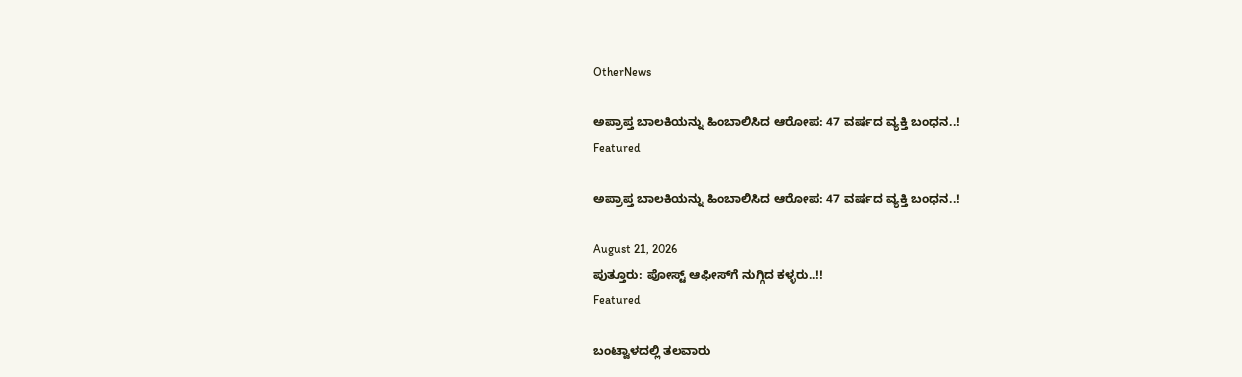OtherNews

ಅಪ್ರಾಪ್ತ ಬಾಲಕಿಯನ್ನು ಹಿಂಬಾಲಿಸಿದ ಆರೋಪ: 47 ವರ್ಷದ ವ್ಯಕ್ತಿ ಬಂಧನ..!
Featured

ಅಪ್ರಾಪ್ತ ಬಾಲಕಿಯನ್ನು ಹಿಂಬಾಲಿಸಿದ ಆರೋಪ: 47 ವರ್ಷದ ವ್ಯಕ್ತಿ ಬಂಧನ..!

August 21, 2026
ಪುತ್ತೂರು: ಪೋಸ್ಟ್‌ ಆಫೀಸ್‌ಗೆ ನುಗ್ಗಿದ ಕಳ್ಳರು..!!
Featured

ಬಂಟ್ವಾಳದಲ್ಲಿ ತಲವಾರು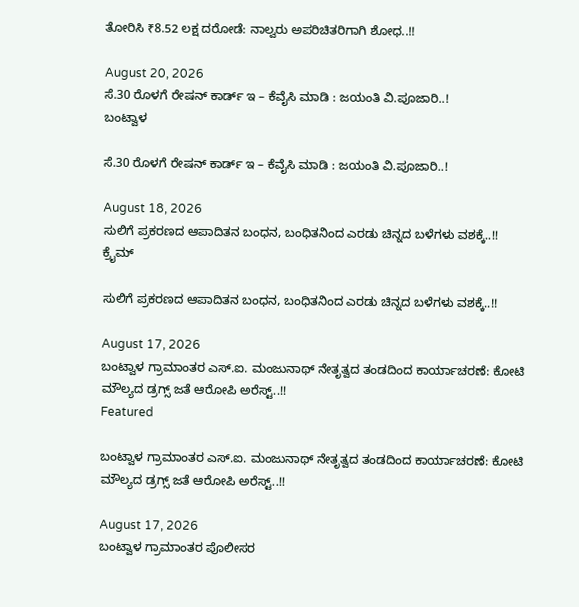ತೋರಿಸಿ ₹8.52 ಲಕ್ಷ ದರೋಡೆ: ನಾಲ್ವರು ಅಪರಿಚಿತರಿಗಾಗಿ ಶೋಧ..!!

August 20, 2026
ಸೆ.30 ರೊಳಗೆ ರೇಷನ್ ಕಾರ್ಡ್ ಇ – ಕೆವೈಸಿ ಮಾಡಿ : ಜಯಂತಿ ವಿ.ಪೂಜಾರಿ..!
ಬಂಟ್ವಾಳ

ಸೆ.30 ರೊಳಗೆ ರೇಷನ್ ಕಾರ್ಡ್ ಇ – ಕೆವೈಸಿ ಮಾಡಿ : ಜಯಂತಿ ವಿ.ಪೂಜಾರಿ..!

August 18, 2026
ಸುಲಿಗೆ ಪ್ರಕರಣದ ಆಪಾದಿತನ ಬಂಧನ, ಬಂಧಿತನಿಂದ ಎರಡು ಚಿನ್ನದ ಬಳೆಗಳು ವಶಕ್ಕೆ..!!
ಕ್ರೈಮ್

ಸುಲಿಗೆ ಪ್ರಕರಣದ ಆಪಾದಿತನ ಬಂಧನ, ಬಂಧಿತನಿಂದ ಎರಡು ಚಿನ್ನದ ಬಳೆಗಳು ವಶಕ್ಕೆ..!!

August 17, 2026
ಬಂಟ್ವಾಳ ಗ್ರಾಮಾಂತರ ಎಸ್‌.ಐ. ಮಂಜುನಾಥ್ ನೇತೃತ್ವದ ತಂಡದಿಂದ ಕಾರ್ಯಾಚರಣೆ: ಕೋಟಿ ಮೌಲ್ಯದ ಡ್ರಗ್ಸ್ ಜತೆ ಆರೋಪಿ ಅರೆಸ್ಟ್..!!
Featured

ಬಂಟ್ವಾಳ ಗ್ರಾಮಾಂತರ ಎಸ್‌.ಐ. ಮಂಜುನಾಥ್ ನೇತೃತ್ವದ ತಂಡದಿಂದ ಕಾರ್ಯಾಚರಣೆ: ಕೋಟಿ ಮೌಲ್ಯದ ಡ್ರಗ್ಸ್ ಜತೆ ಆರೋಪಿ ಅರೆಸ್ಟ್..!!

August 17, 2026
ಬಂಟ್ವಾಳ ಗ್ರಾಮಾಂತರ ಪೊಲೀಸರ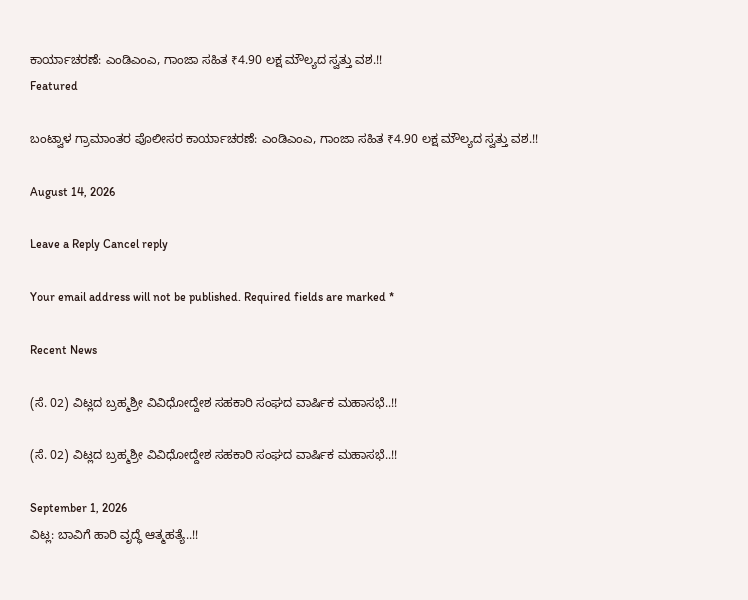ಕಾರ್ಯಾಚರಣೆ: ಎಂಡಿಎಂಎ, ಗಾಂಜಾ ಸಹಿತ ₹4.90 ಲಕ್ಷ ಮೌಲ್ಯದ ಸ್ವತ್ತು ವಶ.!!
Featured

ಬಂಟ್ವಾಳ ಗ್ರಾಮಾಂತರ ಪೊಲೀಸರ ಕಾರ್ಯಾಚರಣೆ: ಎಂಡಿಎಂಎ, ಗಾಂಜಾ ಸಹಿತ ₹4.90 ಲಕ್ಷ ಮೌಲ್ಯದ ಸ್ವತ್ತು ವಶ.!!

August 14, 2026

Leave a Reply Cancel reply

Your email address will not be published. Required fields are marked *

Recent News

(ಸೆ. 02) ವಿಟ್ಲದ ಬ್ರಹ್ಮಶ್ರೀ ವಿವಿಧೋದ್ದೇಶ ಸಹಕಾರಿ ಸಂಘದ ವಾರ್ಷಿಕ ಮಹಾಸಭೆ..!!

(ಸೆ. 02) ವಿಟ್ಲದ ಬ್ರಹ್ಮಶ್ರೀ ವಿವಿಧೋದ್ದೇಶ ಸಹಕಾರಿ ಸಂಘದ ವಾರ್ಷಿಕ ಮಹಾಸಭೆ..!!

September 1, 2026
ವಿಟ್ಲ: ಬಾವಿಗೆ ಹಾರಿ ವೃದ್ಧೆ ಆತ್ಮಹತ್ಯೆ..!!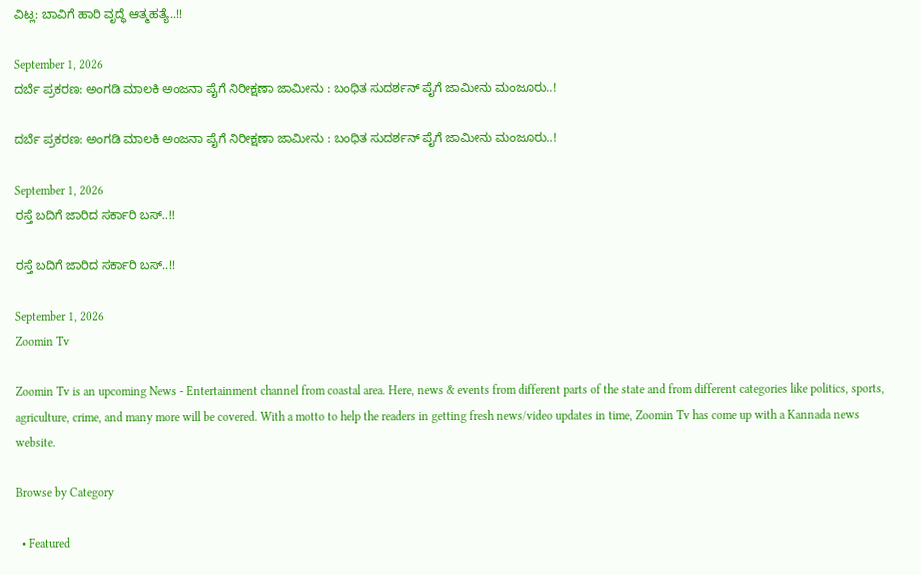ವಿಟ್ಲ: ಬಾವಿಗೆ ಹಾರಿ ವೃದ್ಧೆ ಆತ್ಮಹತ್ಯೆ..!!

September 1, 2026
ದರ್ಬೆ ಪ್ರಕರಣ: ಅಂಗಡಿ ಮಾಲಕಿ ಅಂಜನಾ ಪೈಗೆ ನಿರೀಕ್ಷಣಾ ಜಾಮೀನು : ಬಂಧಿತ ಸುದರ್ಶನ್ ಪೈಗೆ ಜಾಮೀನು ಮಂಜೂರು..!

ದರ್ಬೆ ಪ್ರಕರಣ: ಅಂಗಡಿ ಮಾಲಕಿ ಅಂಜನಾ ಪೈಗೆ ನಿರೀಕ್ಷಣಾ ಜಾಮೀನು : ಬಂಧಿತ ಸುದರ್ಶನ್ ಪೈಗೆ ಜಾಮೀನು ಮಂಜೂರು..!

September 1, 2026
ರಸ್ತೆ ಬದಿಗೆ ಜಾರಿದ ಸರ್ಕಾರಿ ಬಸ್..!!

ರಸ್ತೆ ಬದಿಗೆ ಜಾರಿದ ಸರ್ಕಾರಿ ಬಸ್..!!

September 1, 2026
Zoomin Tv

Zoomin Tv is an upcoming News - Entertainment channel from coastal area. Here, news & events from different parts of the state and from different categories like politics, sports, agriculture, crime, and many more will be covered. With a motto to help the readers in getting fresh news/video updates in time, Zoomin Tv has come up with a Kannada news website.

Browse by Category

  • Featured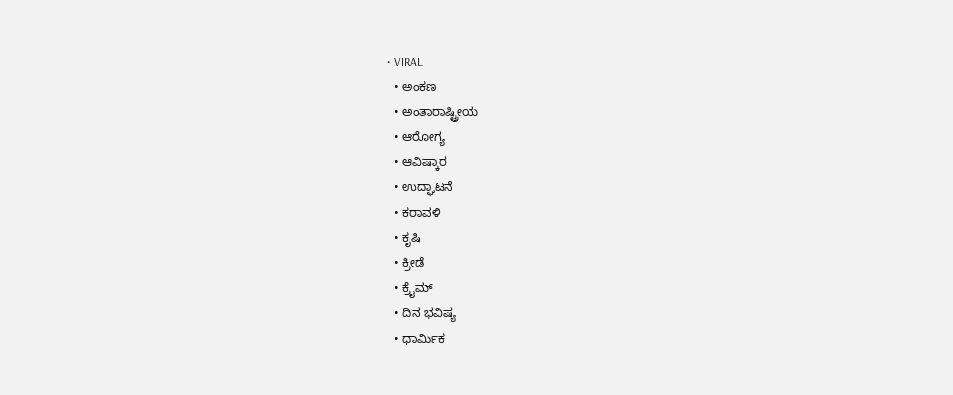• VIRAL
  • ಅಂಕಣ
  • ಅಂತಾರಾಷ್ಟ್ರೀಯ
  • ಆರೋಗ್ಯ
  • ಆವಿಷ್ಕಾರ
  • ಉದ್ಘಾಟನೆ
  • ಕರಾವಳಿ
  • ಕೃಷಿ
  • ಕ್ರೀಡೆ
  • ಕ್ರೈಮ್
  • ದಿನ ಭವಿಷ್ಯ
  • ಧಾರ್ಮಿಕ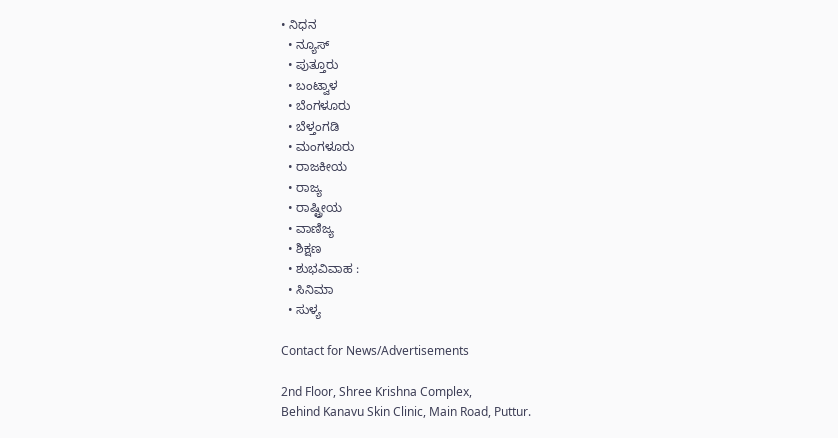• ನಿಧನ
  • ನ್ಯೂಸ್
  • ಪುತ್ತೂರು
  • ಬಂಟ್ವಾಳ
  • ಬೆಂಗಳೂರು
  • ಬೆಳ್ತಂಗಡಿ
  • ಮಂಗಳೂರು
  • ರಾಜಕೀಯ
  • ರಾಜ್ಯ
  • ರಾಷ್ಟ್ರೀಯ
  • ವಾಣಿಜ್ಯ
  • ಶಿಕ್ಷಣ
  • ಶುಭವಿವಾಹ :
  • ಸಿನಿಮಾ
  • ಸುಳ್ಯ

Contact for News/Advertisements

2nd Floor, Shree Krishna Complex,
Behind Kanavu Skin Clinic, Main Road, Puttur.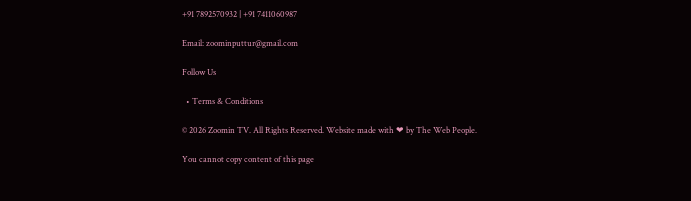+91 7892570932 | +91 7411060987

Email: zoominputtur@gmail.com

Follow Us

  • Terms & Conditions

© 2026 Zoomin TV. All Rights Reserved. Website made with ❤ by The Web People.

You cannot copy content of this page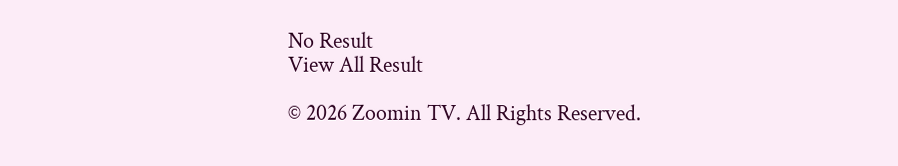No Result
View All Result

© 2026 Zoomin TV. All Rights Reserved.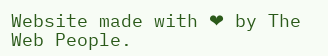Website made with ❤ by The Web People.